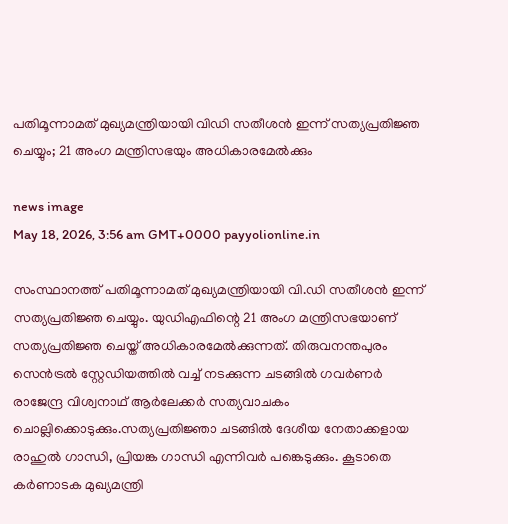പതിമൂന്നാമത് മുഖ്യമന്ത്രിയായി വിഡി സതീശൻ ഇന്ന് സത്യപ്രതിജ്ഞ ചെയ്യും; 21 അംഗ മന്ത്രിസഭയും അധികാരമേൽക്കും

news image
May 18, 2026, 3:56 am GMT+0000 payyolionline.in

സംസ്ഥാനത്ത് പതിമൂന്നാമത് മുഖ്യമന്ത്രിയായി വി.ഡി സതീശൻ ഇന്ന് സത്യപ്രതിജ്ഞ ചെയ്യും. യുഡിഎഫിന്റെ 21 അംഗ മന്ത്രിസഭയാണ് സത്യപ്രതിജ്ഞ ചെയ്ത് അധികാരമേൽക്കുന്നത്. തിരുവനന്തപുരം സെൻട്രൽ സ്റ്റേഡിയത്തിൽ വച്ച് നടക്കുന്ന ചടങ്ങിൽ ഗവർണർ രാജേന്ദ്ര വിശ്വനാഥ് ആർലേക്കർ സത്യവാചകം ചൊല്ലിക്കൊടുക്കും.സത്യപ്രതിജ്ഞാ ചടങ്ങിൽ ദേശീയ നേതാക്കളായ രാഹുൽ ഗാന്ധി, പ്രിയങ്ക ഗാന്ധി എന്നിവർ പങ്കെടുക്കും. കൂടാതെ കർണാടക മുഖ്യമന്ത്രി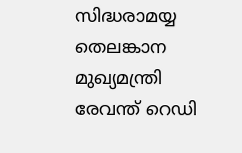സിദ്ധരാമയ്യ തെലങ്കാന മുഖ്യമന്ത്രി രേവന്ത് റെഡി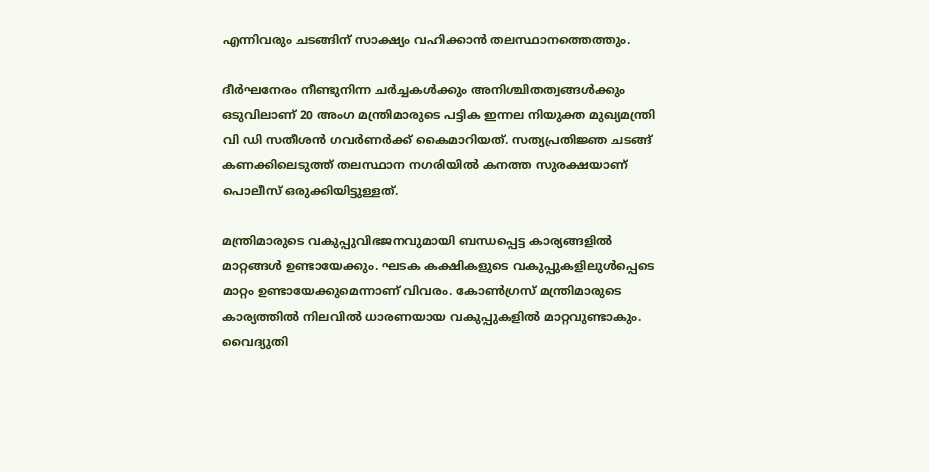എന്നിവരും ചടങ്ങിന് സാക്ഷ്യം വഹിക്കാൻ തലസ്ഥാനത്തെത്തും.

ദീർഘനേരം നീണ്ടുനിന്ന ചർച്ചകൾക്കും അനിശ്ചിതത്വങ്ങൾക്കും ഒടുവിലാണ് 20 അംഗ മന്ത്രിമാരുടെ പട്ടിക ഇന്നല നിയുക്ത മുഖ്യമന്ത്രി വി ഡി സതീശൻ ഗവർണർക്ക് കൈമാറിയത്. സത്യപ്രതിജ്ഞ ചടങ്ങ് കണക്കിലെടുത്ത് തലസ്ഥാന നഗരിയിൽ കനത്ത സുരക്ഷയാണ് പൊലീസ് ഒരുക്കിയിട്ടുള്ളത്.

മന്ത്രിമാരുടെ വകുപ്പുവിഭജനവുമായി ബന്ധപ്പെട്ട കാര്യങ്ങളിൽ മാറ്റങ്ങൾ ഉണ്ടായേക്കും. ഘടക കക്ഷികളുടെ വകുപ്പുകളിലുൾപ്പെടെ മാറ്റം ഉണ്ടായേക്കുമെന്നാണ് വിവരം. കോൺഗ്രസ് മന്ത്രിമാരുടെ കാര്യത്തിൽ നിലവിൽ ധാരണയായ വകുപ്പുകളിൽ മാറ്റവുണ്ടാകും. വൈദ്യുതി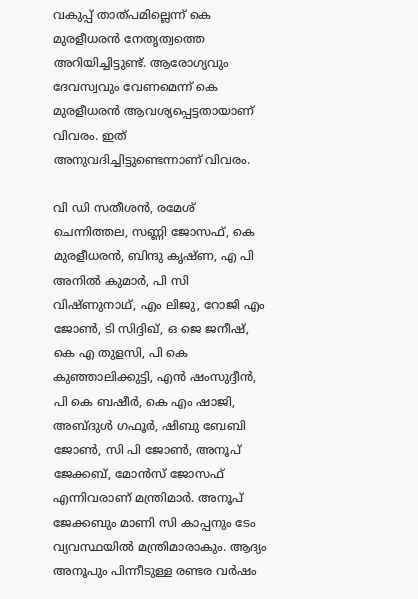വകുപ്പ് താത്പമില്ലെന്ന് കെ മുരളീധരൻ നേതൃത്വത്തെ അറിയിച്ചിട്ടുണ്ട്. ആരോഗ്യവും ദേവസ്വവും വേണമെന്ന് കെ മുരളീധരൻ ആവശ്യപ്പെട്ടതായാണ് വിവരം. ഇത് അനുവദിച്ചിട്ടുണ്ടെന്നാണ് വിവരം.

വി ഡി സതീശൻ, രമേശ് ചെന്നിത്തല, സണ്ണി ജോസഫ്, കെ മുരളീധരൻ, ബിന്ദു കൃഷ്ണ, എ പി അനിൽ കുമാർ, പി സി വിഷ്ണുനാഥ്, എം ലിജു, റോജി എം ജോൺ, ടി സിദ്ദിഖ്, ഒ ജെ ജനീഷ്, കെ എ തുളസി, പി കെ കുഞ്ഞാലിക്കുട്ടി, എൻ ഷംസുദ്ദീൻ, പി കെ ബഷീർ, കെ എം ഷാജി, അബ്ദുൾ ഗഫൂർ, ഷിബു ബേബി ജോൺ, സി പി ജോൺ, അനൂപ് ജേക്കബ്, മോൻസ് ജോസഫ് എന്നിവരാണ് മന്ത്രിമാർ. അനൂപ് ജേക്കബും മാണി സി കാപ്പനും ടേം വ്യവസ്ഥയിൽ മന്ത്രിമാരാകും. ആദ്യം അനൂപും പിന്നീടുള്ള രണ്ടര വർഷം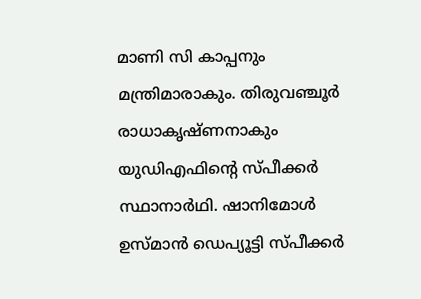മാണി സി കാപ്പനും മന്ത്രിമാരാകും. തിരുവഞ്ചൂർ രാധാകൃഷ്ണനാകും യുഡിഎഫിന്റെ സ്പീക്കർ സ്ഥാനാർഥി. ഷാനിമോൾ ഉസ്മാൻ ഡെപ്യൂട്ടി സ്പീക്കർ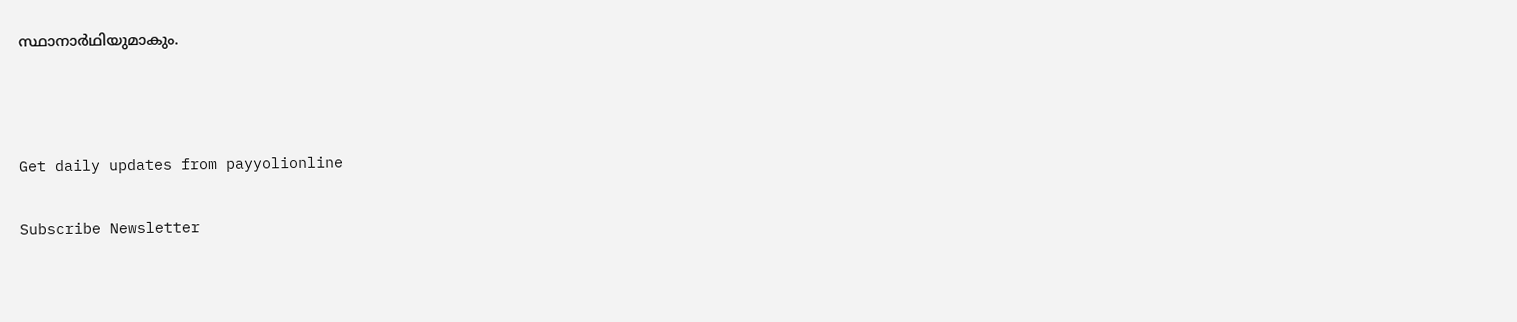സ്ഥാനാർഥിയുമാകും.



Get daily updates from payyolionline

Subscribe Newsletter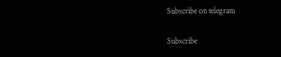Subscribe on telegram

Subscribe